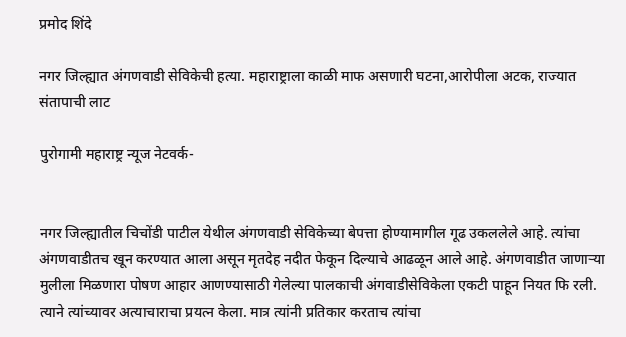प्रमोद शिंदे

नगर जिल्ह्यात अंगणवाडी सेविकेची हत्या. महाराष्ट्राला काळी माफ असणारी घटना,आरोपीला अटक, राज्यात संतापाची लाट

पुरोगामी महाराष्ट्र न्यूज नेटवर्क-


नगर जिल्ह्यातील चिचोंडी पाटील येथील अंगणवाडी सेविकेच्या बेपत्ता होण्यामागील गूढ उकललेले आहे. त्यांचा अंगणवाडीतच खून करण्यात आला असून मृतदेह नदीत फेकून दिल्याचे आढळून आले आहे. अंगणवाडीत जाणाऱ्या मुलीला मिळणारा पोषण आहार आणण्यासाठी गेलेल्या पालकाची अंगवाडीसेविकेला एकटी पाहून नियत फि रली. त्याने त्यांच्यावर अत्याचाराचा प्रयत्न केला. मात्र त्यांनी प्रतिकार करताच त्यांचा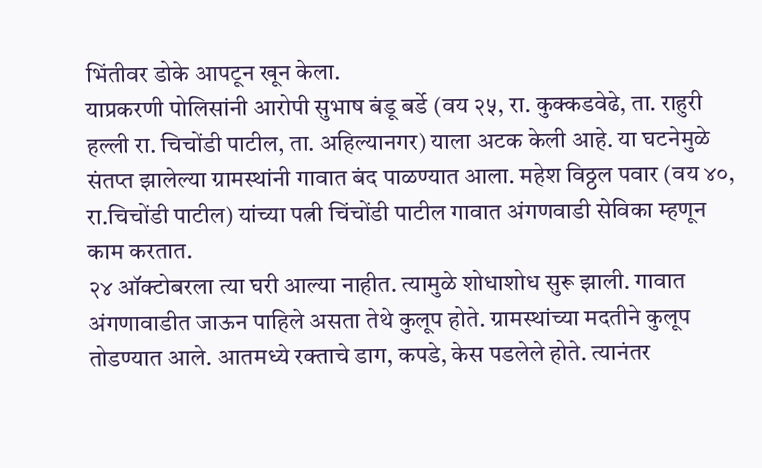भिंतीवर डोके आपटून खून केला.
याप्रकरणी पोलिसांनी आरोपी सुभाष बंडू बर्डे (वय २५, रा. कुक्कडवेढे, ता. राहुरी हल्ली रा. चिचोंडी पाटील, ता. अहिल्यानगर) याला अटक केली आहे. या घटनेमुळे संतप्त झालेल्या ग्रामस्थांनी गावात बंद पाळण्यात आला. महेश विठ्ठल पवार (वय ४०, रा.चिचोंडी पाटील) यांच्या पत्नी चिंचोंडी पाटील गावात अंगणवाडी सेविका म्हणून काम करतात.
२४ ऑक्टोबरला त्या घरी आल्या नाहीत. त्यामुळे शोधाशोध सुरू झाली. गावात अंगणावाडीत जाऊन पाहिले असता तेथे कुलूप होते. ग्रामस्थांच्या मदतीने कुलूप तोडण्यात आले. आतमध्ये रक्ताचे डाग, कपडे, केस पडलेले होते. त्यानंतर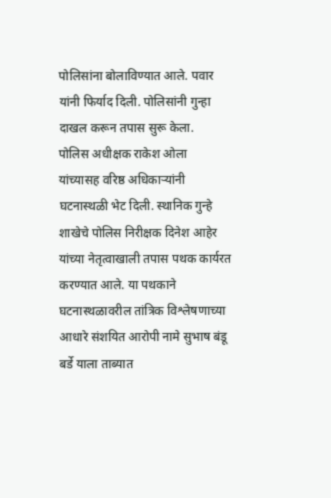पोलिसांना बोलाविण्यात आले. पवार यांनी फिर्याद दिली. पोलिसांनी गुन्हा दाखल करून तपास सुरू केला.
पोलिस अधीक्षक राकेश ओला यांच्यासह वरिष्ठ अधिकाऱ्यांनी घटनास्थळी भेट दिली. स्थानिक गुन्हे शाखेचे पोलिस निरीक्षक दिनेश आहेर यांच्या नेतृत्वाखाली तपास पथक कार्यरत करण्यात आले. या पथकाने घटनास्थळावरील तांत्रिक विश्लेषणाच्या आधारे संशयित आरोपी नामे सुभाष बंडू बर्डे याला ताब्यात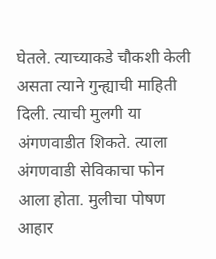घेतले. त्याच्याकडे चौकशी केली असता त्याने गुन्ह्याची माहिती दिली. त्याची मुलगी या अंगणवाडीत शिकते. त्याला अंगणवाडी सेविकाचा फोन आला होता. मुलीचा पोषण आहार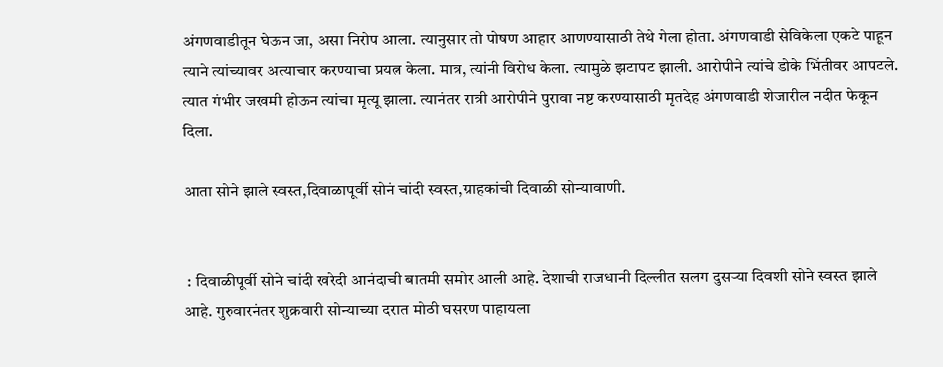अंगणवाडीतून घेऊन जा, असा निरोप आला. त्यानुसार तो पोषण आहार आणण्यासाठी तेथे गेला होता. अंगणवाडी सेविकेला एकटे पाहून त्याने त्यांच्यावर अत्याचार करण्याचा प्रयत्न केला. मात्र, त्यांनी विरोध केला. त्यामुळे झटापट झाली. आरोपीने त्यांचे डोके भिंतीवर आपटले. त्यात गंभीर जखमी होऊन त्यांचा मृत्यू झाला. त्यानंतर रात्री आरोपीने पुरावा नष्ट करण्यासाठी मृतदेह अंगणवाडी शेजारील नदीत फेकून दिला.

आता सोने झाले स्वस्त,दिवाळापूर्वी सोनं चांदी स्वस्त,ग्राहकांची दिवाळी सोन्यावाणी.


 : दिवाळीपूर्वी सोने चांदी खरेदी आनंदाची बातमी समोर आली आहे. देशाची राजधानी दिल्लीत सलग दुसऱ्या दिवशी सोने स्वस्त झाले आहे. गुरुवारनंतर शुक्रवारी सोन्याच्या दरात मोठी घसरण पाहायला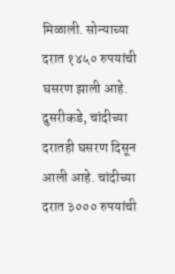मिळाली. सोन्याच्या दरात १४५० रुपयांची घसरण झाली आहे. दुसरीकडे, चांदीच्या दरातही घसरण दिसून आली आहे. चांदीच्या दरात ३००० रुपयांची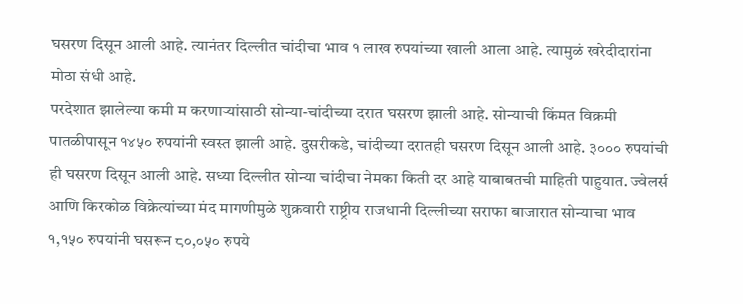घसरण दिसून आली आहे. त्यानंतर दिल्लीत चांदीचा भाव १ लाख रुपयांच्या खाली आला आहे. त्यामुळं खरेदीदारांना मोठा संधी आहे.
परदेशात झालेल्या कमी म करणाऱ्यांसाठी सोन्या-चांदीच्या दरात घसरण झाली आहे. सोन्याची किंमत विक्रमी पातळीपासून १४५० रुपयांनी स्वस्त झाली आहे. दुसरीकडे, चांदीच्या दरातही घसरण दिसून आली आहे. ३००० रुपयांची ही घसरण दिसून आली आहे. सध्या दिल्लीत सोन्या चांदीचा नेमका किती दर आहे याबाबतची माहिती पाहुयात. ज्वेलर्स आणि किरकोळ विक्रेत्यांच्या मंद मागणीमुळे शुक्रवारी राष्ट्रीय राजधानी दिल्लीच्या सराफा बाजारात सोन्याचा भाव १,१५० रुपयांनी घसरून ८०,०५० रुपये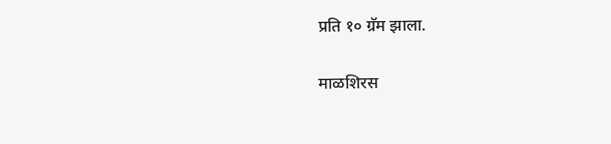प्रति १० ग्रॅम झाला.

माळशिरस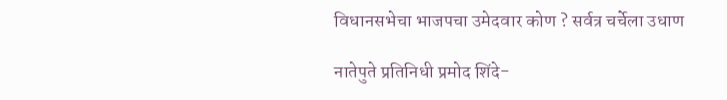विधानसभेचा भाजपचा उमेदवार कोण ? सर्वत्र चर्चेला उधाण

नातेपुते प्रतिनिधी प्रमोद शिंदे-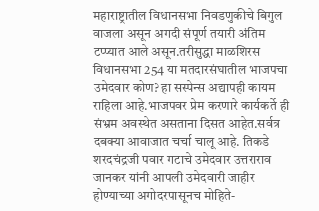महाराष्ट्रातील विधानसभा निवडणुकीचे बिगुल वाजला असून अगदी संपूर्ण तयारी अंतिम टप्प्यात आले असून.तरीसुद्धा माळशिरस विधानसभा 254 या मतदारसंघातील भाजपचा उमेदवार कोण? हा सस्पेन्स अद्यापही कायम राहिला आहे.भाजपवर प्रेम करणारे कार्यकर्ते ही संभ्रम अवस्थेत असताना दिसत आहेत.सर्वत्र दबक्या आवाजात चर्चा चालू आहे. तिकडे शरदचंद्रजी पवार गटाचे उमेदवार उत्तराराव जानकर यांनी आपली उमेदवारी जाहीर होण्याच्या अगोदरपासूनच मोहिते-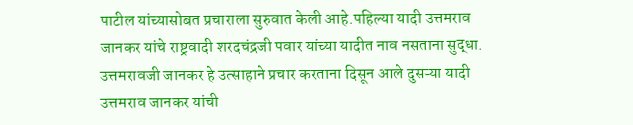पाटील यांच्यासोबत प्रचाराला सुरुवात केली आहे.पहिल्या यादी उत्तमराव जानकर यांचे राष्ट्रवादी शरदचंद्रजी पवार यांच्या यादीत नाव नसताना सुद्धा. उत्तमरावजी जानकर हे उत्साहाने प्रचार करताना दिसून आले दुसऱ्या यादी उत्तमराव जानकर यांची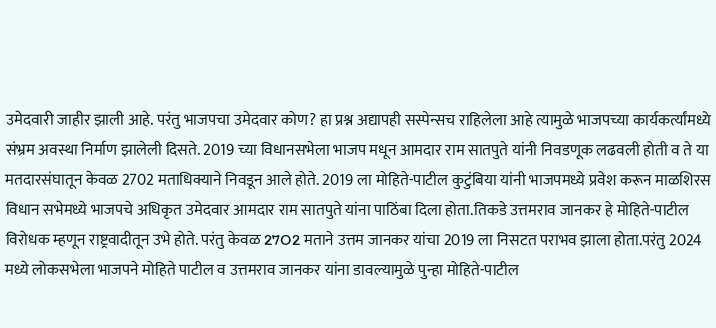उमेदवारी जाहीर झाली आहे. परंतु भाजपचा उमेदवार कोण? हा प्रश्न अद्यापही सस्पेन्सच राहिलेला आहे त्यामुळे भाजपच्या कार्यकर्त्यांमध्ये संभ्रम अवस्था निर्माण झालेली दिसते. 2019 च्या विधानसभेला भाजप मधून आमदार राम सातपुते यांनी निवडणूक लढवली होती व ते या मतदारसंघातून केवळ 2702 मताधिक्याने निवडून आले होते. 2019 ला मोहिते-पाटील कुटुंबिया यांनी भाजपमध्ये प्रवेश करून माळशिरस विधान सभेमध्ये भाजपचे अधिकृत उमेदवार आमदार राम सातपुते यांना पाठिंबा दिला होता.तिकडे उत्तमराव जानकर हे मोहिते-पाटील विरोधक म्हणून राष्ट्रवादीतून उभे होते. परंतु केवळ 27O2 मताने उत्तम जानकर यांचा 2019 ला निसटत पराभव झाला होता.परंतु 2024 मध्ये लोकसभेला भाजपने मोहिते पाटील व उत्तमराव जानकर यांना डावल्यामुळे पुन्हा मोहिते-पाटील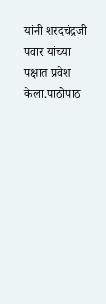यांनी शरदचंद्रजी पवार यांच्या पक्षात प्रवेश केला.पाठोपाठ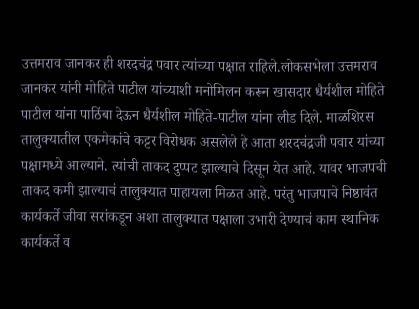उत्तमराव जानकर ही शरदचंद्र पवार त्यांच्या पक्षात राहिले.लोकसभेला उत्तमराव जानकर यांनी मोहिते पाटील यांच्याशी मनोमिलन करून खासदार धैर्यशील मोहिते पाटील यांना पाठिंबा देऊन धैर्यशील मोहिते-पाटील यांना लीड दिले. माळशिरस तालुक्यातील एकमेकांचे कट्टर विरोधक असलेले हे आता शरदचंद्रजी पवार यांच्या पक्षामध्ये आल्याने. त्यांची ताकद दुप्पट झाल्याचे दिसून येत आहे. यावर भाजपची ताकद कमी झाल्याचं तालुक्यात पाहायला मिळत आहे. परंतु भाजपाचे निष्ठावंत कार्यकर्ते जीवा सरांकडून अशा तालुक्यात पक्षाला उभारी देण्याचं काम स्थानिक कार्यकर्ते व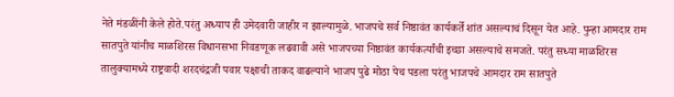नेते मंडळींनी केले होते.परंतु अध्याप ही उमेदवारी जाहीर न झाल्यामुळे. भाजपचे सर्व निष्ठावंत कार्यकर्ते शांत असल्याचं दिसून येत आहे. पुन्हा आमदार राम सातपुते यांनीच माळशिरस विधानसभा निवडणूक लढवावी असे भाजपच्या निष्ठावंत कार्यकर्त्यांची इच्छा असल्याचे समजते. परंतु सध्या माळशिरस तालुक्यामध्ये राष्ट्रवादी शरदचंद्रजी पवार पक्षाची ताकद वाढल्याने भाजप पुढे मोठा पेच पडला परंतु भाजपचे आमदार राम सातपुते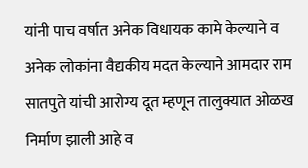यांनी पाच वर्षात अनेक विधायक कामे केल्याने व अनेक लोकांना वैद्यकीय मदत केल्याने आमदार राम सातपुते यांची आरोग्य दूत म्हणून तालुक्यात ओळख निर्माण झाली आहे व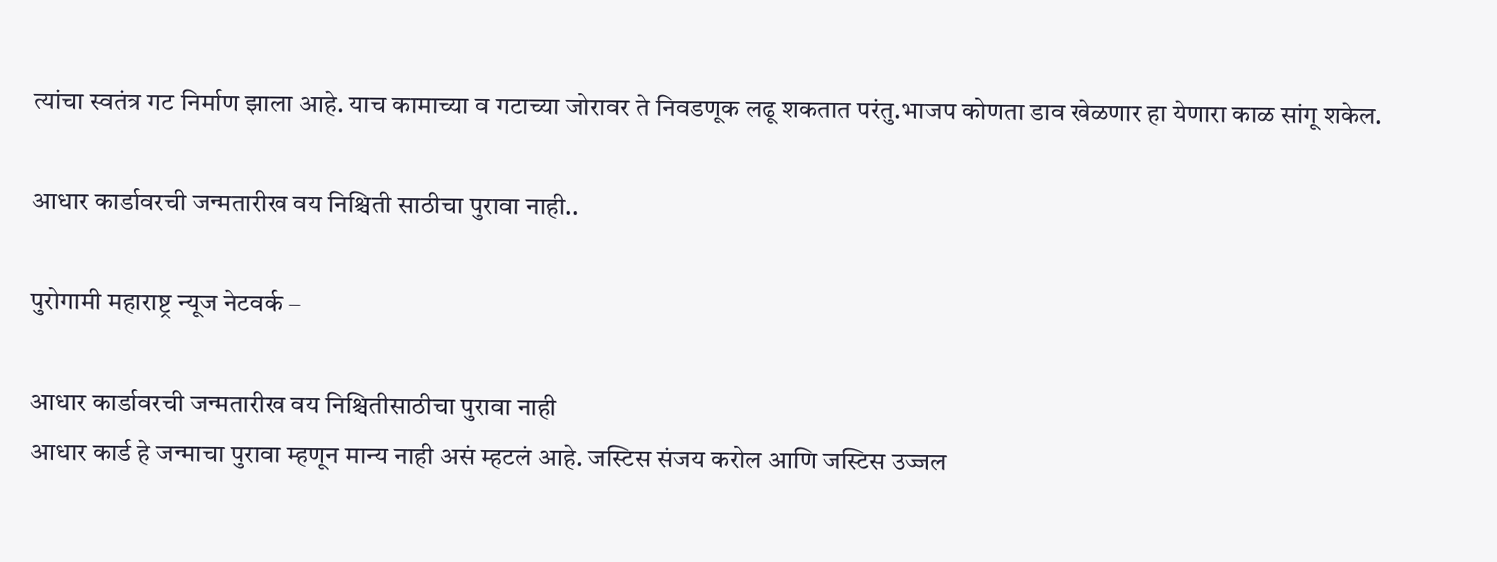त्यांचा स्वतंत्र गट निर्माण झाला आहे. याच कामाच्या व गटाच्या जोरावर ते निवडणूक लढू शकतात परंतु.भाजप कोणता डाव खेळणार हा येणारा काळ सांगू शकेल.

आधार कार्डावरची जन्मतारीख वय निश्चिती साठीचा पुरावा नाही..

पुरोगामी महाराष्ट्र न्यूज नेटवर्क –

आधार कार्डावरची जन्मतारीख वय निश्चितीसाठीचा पुरावा नाही
आधार कार्ड हे जन्माचा पुरावा म्हणून मान्य नाही असं म्हटलं आहे. जस्टिस संजय करोल आणि जस्टिस उज्जल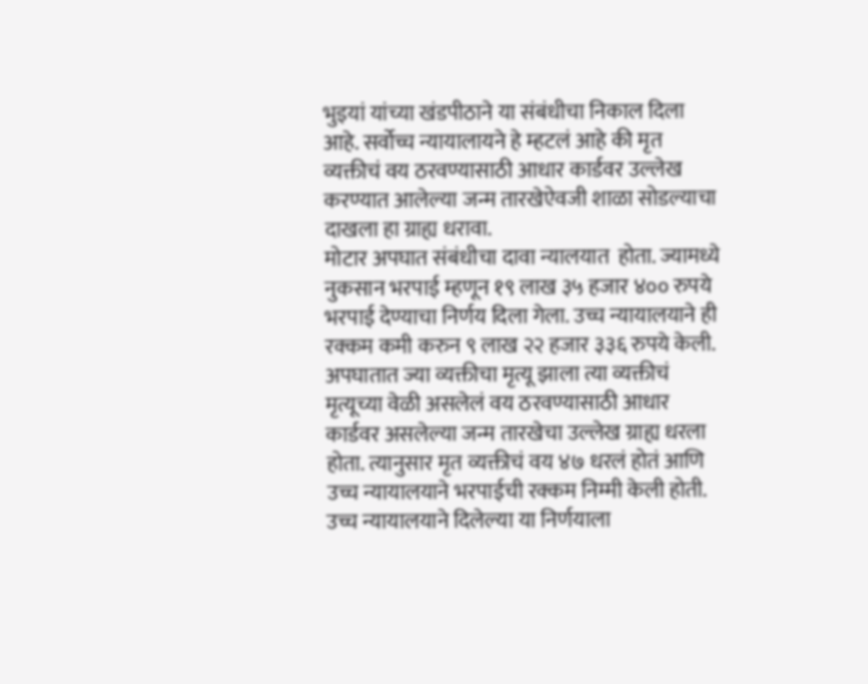भुइयां यांच्या खंडपीठाने या संबंधीचा निकाल दिला आहे. सर्वोच्च न्यायालायने हे म्हटलं आहे की मृत व्यक्तीचं वय ठरवण्यासाठी आधार कार्डवर उल्लेख करण्यात आलेल्या जन्म तारखेऐवजी शाळा सोडल्याचा दाखला हा ग्राह्य धरावा.
मोटार अपघात संबंधीचा दावा न्यालयात  होता. ज्यामध्ये नुकसान भरपाई म्हणून १९ लाख ३५ हजार ४०० रुपये भरपाई देण्याचा निर्णय दिला गेला. उच्च न्यायालयाने ही रक्कम कमी करुन ९ लाख २२ हजार ३३६ रुपये केली. अपघातात ज्या व्यक्तीचा मृत्यू झाला त्या व्यक्तीचं मृत्यूच्या वेळी असलेलं वय ठरवण्यासाठी आधार कार्डवर असलेल्या जन्म तारखेचा उल्लेख ग्राह्य धरला होता. त्यानुसार मृत व्यक्तीचं वय ४७ धरलं होतं आणि उच्च न्यायालयाने भरपाईची रक्कम निम्मी केली होती. उच्च न्यायालयाने दिलेल्या या निर्णयाला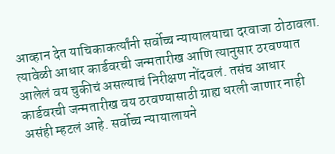आव्हान देत याचिकाकर्त्यांनी सर्वोच्च न्यायालयाचा दरवाजा ठोठावला. त्यावेळी आधार कार्डवरची जन्मतारीख आणि त्यानुसार ठरवण्यात आलेलं वय चुकीचं असल्याचं निरीक्षण नोंदवलं. तसंच आधार कार्डवरची जन्मतारीख वय ठरवण्यासाठी ग्राह्य धरली जाणार नाही असंही म्हटलं आहे. सर्वोच्च न्यायालायने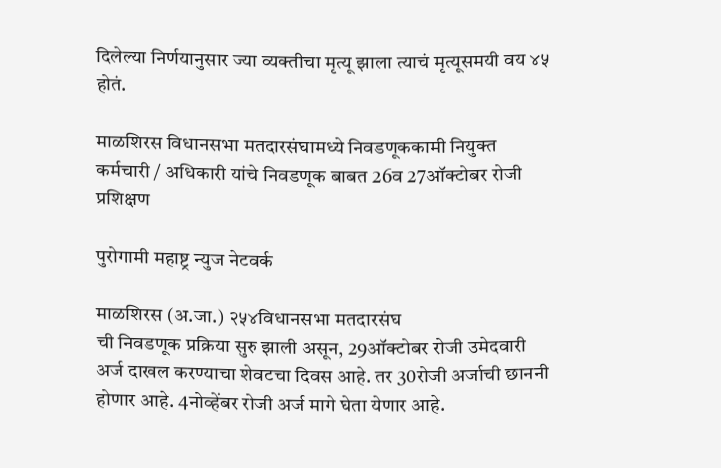दिलेल्या निर्णयानुसार ज्या व्यक्तीचा मृत्यू झाला त्याचं मृत्यूसमयी वय ४५ होतं.

माळशिरस विधानसभा मतदारसंघामध्ये निवडणूककामी नियुक्त कर्मचारी / अधिकारी यांचे निवडणूक बाबत 26व 27ऑक्टोबर रोजी प्रशिक्षण

पुरोगामी महाष्ट्र न्युज नेटवर्क

माळशिरस (अ.जा.) २५४विधानसभा मतदारसंघ
ची निवडणूक प्रक्रिया सुरु झाली असून, 29ऑक्टोबर रोजी उमेदवारी अर्ज दाखल करण्याचा शेवटचा दिवस आहे. तर 30रोजी अर्जाची छाननी होणार आहे. 4नोव्हेंबर रोजी अर्ज मागे घेता येणार आहे.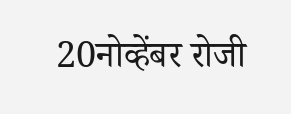20नोव्हेंबर रोजी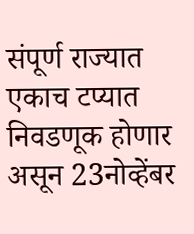संपूर्ण राज्यात एकाच टप्यात निवडणूक होणार असून 23नोव्हेंबर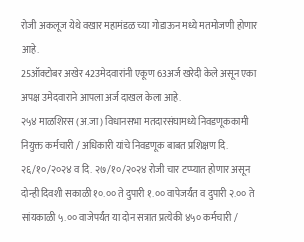रोजी अकलूज येथे वखार महामंडळ च्या गोडाऊन मध्ये मतमोजणी होणार आहे.
25ऑक्टोबर अखेर 42उमेदवारांनी एकूण 63अर्ज खरेदी केले असून एका अपक्ष उमेदवाराने आपला अर्ज दाखल केला आहे.
२५४ माळशिरस (अ.जा) विधानसभा मतदारसंघामध्ये निवडणूककामी नियुक्त कर्मचारी / अधिकारी यांचे निवडणूक बाबत प्रशिक्षण दि. २६/१०/२०२४ व दि. २७/१०/२०२४ रोजी चार टप्प्यात होणार असून दोन्ही दिवशी सकाळी १०.०० ते दुपारी १.०० वापेजर्यंत व दुपारी २.०० ते सांयकाळी ५.०० वाजेपर्यंत या दोन सत्रात प्रत्येकी ४५० कर्मचारी /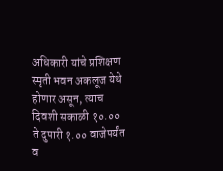अधिकारी यांचे प्रशिक्षण स्मृती भवन अकलूज येथे होणार असून, त्याच दिवशी सकाळी १०.०० ते दुपारी १.०० वाजेपर्यंत व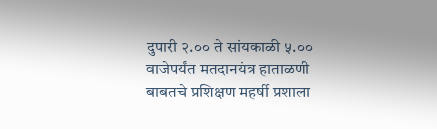दुपारी २.०० ते सांयकाळी ५.०० वाजेपर्यंत मतदानयंत्र हाताळणी बाबतचे प्रशिक्षण महर्षी प्रशाला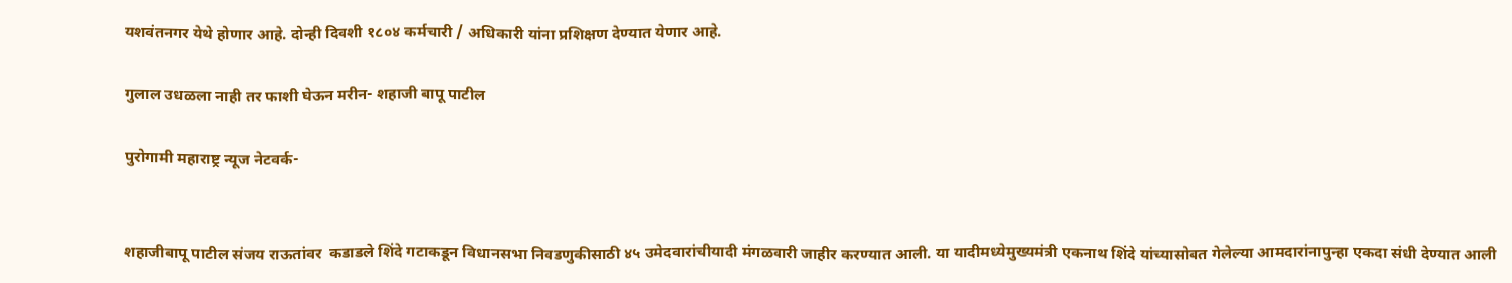यशवंतनगर येथे होणार आहे. दोन्ही दिवशी १८०४ कर्मचारी / अधिकारी यांना प्रशिक्षण देण्यात येणार आहे.

गुलाल उधळला नाही तर फाशी घेऊन मरीन- शहाजी बापू पाटील

पुरोगामी महाराष्ट्र न्यूज नेटवर्क-


शहाजीबापू पाटील संजय राऊतांवर  कडाडले शिंदे गटाकडून विधानसभा निवडणुकीसाठी ४५ उमेदवारांचीयादी मंगळवारी जाहीर करण्यात आली. या यादीमध्येमुख्यमंत्री एकनाथ शिंदे यांच्यासोबत गेलेल्या आमदारांनापुन्हा एकदा संधी देण्यात आली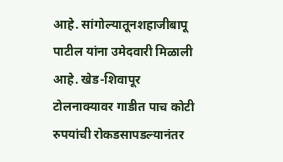आहे. सांगोल्यातूनशहाजीबापू पाटील यांना उमेदवारी मिळाली आहे. खेड-शिवापूर टोलनाक्यावर गाडीत पाच कोटी रुपयांची रोकडसापडल्यानंतर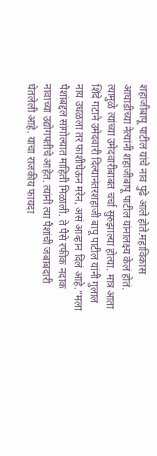शहाजीबापू पाटील यांचे नाव पुढे आले होते.महाविकास आघाडीच्या नेत्यांनी शहाजीबापू पाटील यांनालक्ष्य केलं होतं. त्यामुळे त्यांच्या उमेदवारीबाबत चर्चा सुरुझाल्या होत्या. मात्र आता शिंदे गटाने उमेदवारी दिल्यानंतरशहाजी बापू पाटील यांनी गुलाल नाय उधळला तर फाशीघेऊन मरेन, असं आव्हान दिलं आहे.”मला पैशांबद्दल सांगोल्यात माहिती मिळाली. ते पैसे रफीक नदाक नावाच्या उद्योगपतीचे आहेत. त्यांनी त्या पैशांची जबाबदारी घेतलेली आहे. याचा राजकीय फायदा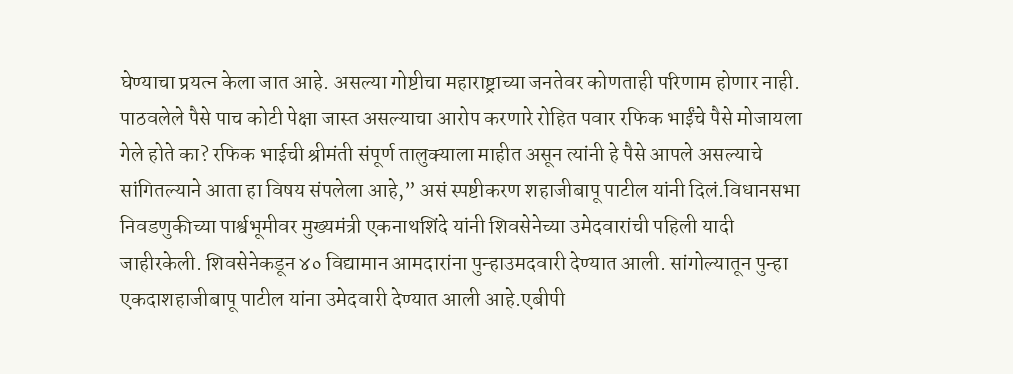घेण्याचा प्रयत्न केला जात आहे. असल्या गोष्टीचा महाराष्ट्राच्या जनतेवर कोणताही परिणाम होणार नाही. पाठवलेले पैसे पाच कोटी पेक्षा जास्त असल्याचा आरोप करणारे रोहित पवार रफिक भाईंचे पैसे मोजायला गेले होते का? रफिक भाईची श्रीमंती संपूर्ण तालुक्याला माहीत असून त्यांनी हे पैसे आपले असल्याचे सांगितल्याने आता हा विषय संपलेला आहे,” असं स्पष्टीकरण शहाजीबापू पाटील यांनी दिलं.विधानसभा निवडणुकीच्या पार्श्वभूमीवर मुख्यमंत्री एकनाथशिंदे यांनी शिवसेनेच्या उमेदवारांची पहिली यादी जाहीरकेली. शिवसेनेकडून ४० विद्यामान आमदारांना पुन्हाउमदवारी देण्यात आली. सांगोल्यातून पुन्हा एकदाशहाजीबापू पाटील यांना उमेदवारी देण्यात आली आहे.एबीपी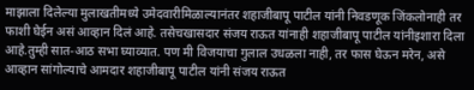माझाला दिलेल्या मुलाखतीमध्ये उमेदवारीमिळाल्यानंतर शहाजीबापू पाटील यांनी निवडणूक जिंकलोनाही तर फाशी घेईन असं आव्हान दिलं आहे. तसेचखासदार संजय राऊत यांनाही शहाजीबापू पाटील यांनीइशारा दिला आहे.तुम्ही सात-आठ सभा घ्याव्यात. पण मी विजयाचा गुलाल उधळला नाही, तर फास घेऊन मरेन, असे आव्हान सांगोल्याचे आमदार शहाजीबापू पाटील यांनी संजय राऊत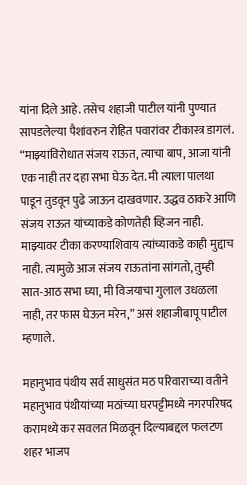यांना दिले आहे. तसेच शहाजी पाटील यांनी पुण्यात सापडलेल्या पैशांवरुन रोहित पवारांवर टीकास्त्र डागलं. “माझ्याविरोधात संजय राऊत, त्याचा बाप, आजा यांनी एक नाही तर दहा सभा घेऊ देत. मी त्याला पालथा पाडून तुडवून पुढे जाऊन दाखवणार. उद्धव ठाकरे आणि संजय राऊत यांच्याकडे कोणतेही व्हिजन नाही. माझ्यावर टीका करण्याशिवाय त्यांच्याकडे काही मुद्दाच नाही. त्यामुळे आज संजय राऊतांना सांगतो, तुम्ही सात-आठ सभा घ्या, मी विजयाचा गुलाल उधळला नाही, तर फास घेऊन मरेन,” असं शहाजीबापू पाटील म्हणाले.

महानुभाव पंथीय सर्व साधुसंत मठ परिवाराच्या वतीने महानुभाव पंथीयांच्या मठांच्या घरपट्टीमध्ये नगरपरिषद करामध्ये कर सवलत मिळवून दिल्याबद्दल फलटण शहर भाजप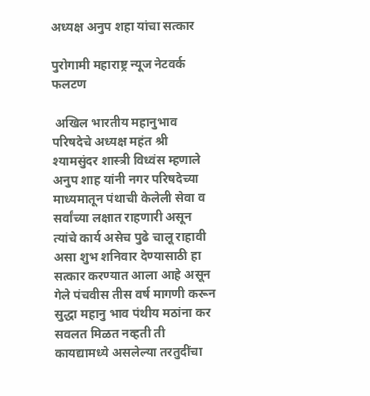अध्यक्ष अनुप शहा यांचा सत्कार

पुरोगामी महाराष्ट्र न्यूज नेटवर्क फलटण

 अखिल भारतीय महानुभाव परिषदेचे अध्यक्ष महंत श्री श्यामसुंदर शास्त्री विध्वंस म्हणाले अनुप शाह यांनी नगर परिषदेच्या माध्यमातून पंथाची केलेली सेवा व सर्वांच्या लक्षात राहणारी असून त्यांचे कार्य असेच पुढे चालू राहावी असा शुभ शनिवार देण्यासाठी हा सत्कार करण्यात आला आहे असून गेले पंचवीस तीस वर्ष मागणी करून सुद्धा महानु भाव पंथीय मठांना कर सवलत मिळत नव्हती ती कायद्यामध्ये असलेल्या तरतुदींचा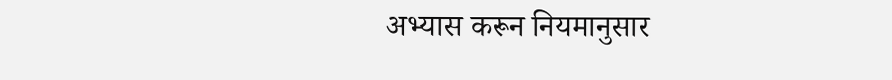अभ्यास करून नियमानुसार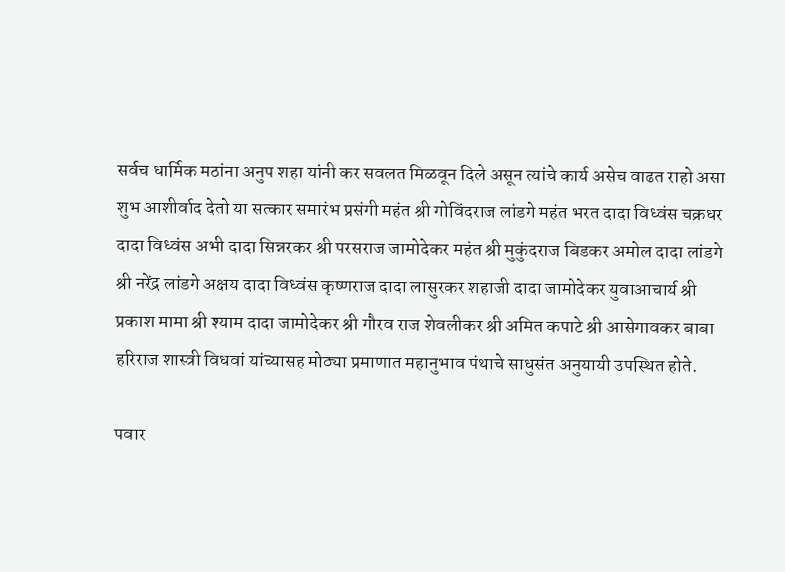सर्वच धार्मिक मठांना अनुप शहा यांनी कर सवलत मिळवून दिले असून त्यांचे कार्य असेच वाढत राहो असा शुभ आशीर्वाद देतो या सत्कार समारंभ प्रसंगी महंत श्री गोविंदराज लांडगे महंत भरत दादा विध्वंस चक्रधर दादा विध्वंस अभी दादा सिन्नरकर श्री परसराज जामोदेकर महंत श्री मुकुंदराज बिडकर अमोल दादा लांडगे श्री नरेंद्र लांडगे अक्षय दादा विध्वंस कृष्णराज दादा लासुरकर शहाजी दादा जामोदेकर युवाआचार्य श्री प्रकाश मामा श्री श्याम दादा जामोदेकर श्री गौरव राज शेवलीकर श्री अमित कपाटे श्री आसेगावकर बाबा हरिराज शास्त्री विधवां यांच्यासह मोठ्या प्रमाणात महानुभाव पंथाचे साधुसंत अनुयायी उपस्थित होते.

पवार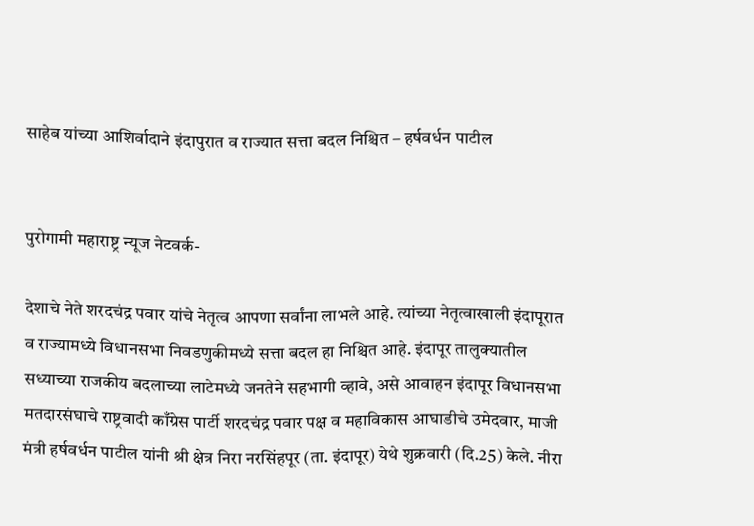साहेब यांच्या आशिर्वादाने इंदापुरात व राज्यात सत्ता बदल निश्चित – हर्षवर्धन पाटील


पुरोगामी महाराष्ट्र न्यूज नेटवर्क-

देशाचे नेते शरदचंद्र पवार यांचे नेतृत्व आपणा सर्वांना लाभले आहे. त्यांच्या नेतृत्वाखाली इंदापूरात व राज्यामध्ये विधानसभा निवडणुकीमध्ये सत्ता बदल हा निश्चित आहे. इंदापूर तालुक्यातील सध्याच्या राजकीय बदलाच्या लाटेमध्ये जनतेने सहभागी व्हावे, असे आवाहन इंदापूर विधानसभा मतदारसंघाचे राष्ट्रवादी काँग्रेस पार्टी शरदचंद्र पवार पक्ष व महाविकास आघाडीचे उमेदवार, माजी मंत्री हर्षवर्धन पाटील यांनी श्री क्षेत्र निरा नरसिंहपूर (ता. इंदापूर) येथे शुक्रवारी (दि.25) केले. नीरा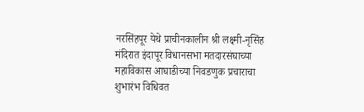नरसिंहपूर येथे प्राचीनकालीन श्री लक्ष्मी-नृसिंह मंदिरात इंदापूर विधानसभा मतदारसंघाच्या महाविकास आघाडीच्या निवडणुक प्रचाराचा शुभारंभ विधिवत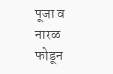पूजा व नारळ फोडून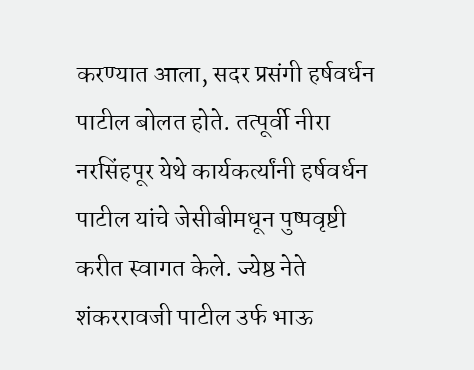करण्यात आला, सदर प्रसंगी हर्षवर्धन पाटील बोलत होते. तत्पूर्वी नीरा नरसिंहपूर येथे कार्यकर्त्यांनी हर्षवर्धन पाटील यांचे जेसीबीमधून पुष्पवृष्टी करीत स्वागत केले. ज्येष्ठ नेते शंकररावजी पाटील उर्फ भाऊ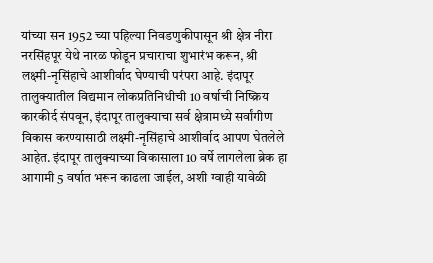यांच्या सन 1952 च्या पहिल्या निवडणुकीपासून श्री क्षेत्र नीरा नरसिंहपूर येथे नारळ फोडून प्रचाराचा शुभारंभ करून, श्री लक्ष्मी-नृसिंहाचे आशीर्वाद घेण्याची परंपरा आहे. इंदापूर तालुक्यातील विद्यमान लोकप्रतिनिधीची 10 वर्षाची निष्क्रिय कारकीर्द संपवून, इंदापूर तालुक्याचा सर्व क्षेत्रामध्ये सर्वांगीण विकास करण्यासाठी लक्ष्मी-नृसिंहाचे आशीर्वाद आपण घेतलेले आहेत. इंदापूर तालुक्याच्या विकासाला 10 वर्षे लागलेला ब्रेक हा आगामी 5 वर्षात भरून काढला जाईल, अशी ग्वाही यावेळी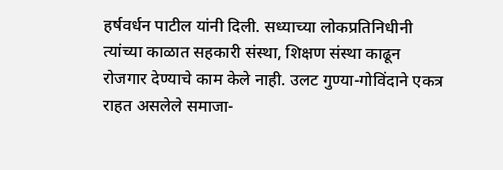हर्षवर्धन पाटील यांनी दिली. सध्याच्या लोकप्रतिनिधीनी त्यांच्या काळात सहकारी संस्था, शिक्षण संस्था काढून रोजगार देण्याचे काम केले नाही. उलट गुण्या-गोविंदाने एकत्र राहत असलेले समाजा-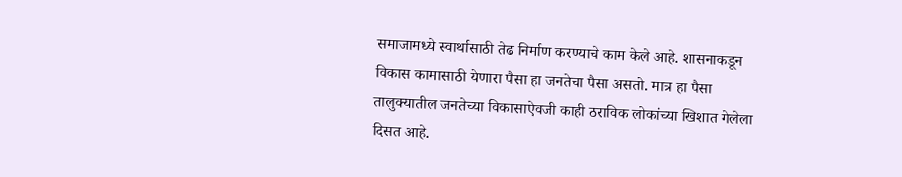समाजामध्ये स्वार्थासाठी तेढ निर्माण करण्याचे काम केले आहे. शासनाकडून विकास कामासाठी येणारा पैसा हा जनतेचा पैसा असतो. मात्र हा पैसा तालुक्यातील जनतेच्या विकासाऐवजी काही ठराविक लोकांच्या खिशात गेलेला दिसत आहे.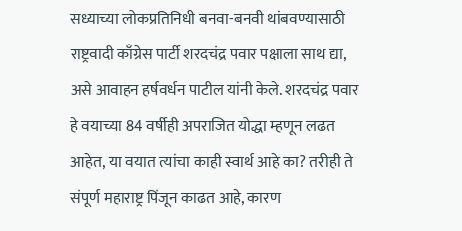सध्याच्या लोकप्रतिनिधी बनवा-बनवी थांबवण्यासाठी राष्ट्रवादी काँग्रेस पार्टी शरदचंद्र पवार पक्षाला साथ द्या, असे आवाहन हर्षवर्धन पाटील यांनी केले. शरदचंद्र पवार हे वयाच्या 84 वर्षीही अपराजित योद्धा म्हणून लढत आहेत, या वयात त्यांचा काही स्वार्थ आहे का? तरीही ते संपूर्ण महाराष्ट्र पिंजून काढत आहे, कारण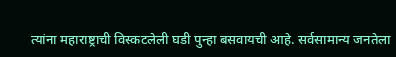त्यांना महाराष्ट्राची विस्कटलेली घडी पुन्हा बसवायची आहे. सर्वसामान्य जनतेला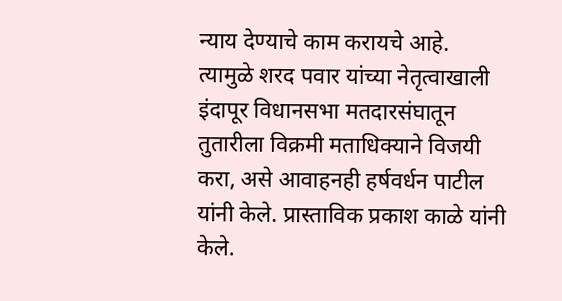न्याय देण्याचे काम करायचे आहे. त्यामुळे शरद पवार यांच्या नेतृत्वाखाली इंदापूर विधानसभा मतदारसंघातून तुतारीला विक्रमी मताधिक्याने विजयी करा, असे आवाहनही हर्षवर्धन पाटील यांनी केले. प्रास्ताविक प्रकाश काळे यांनी केले.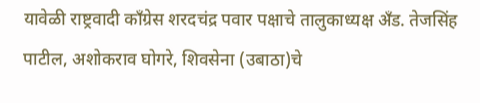यावेळी राष्ट्रवादी काँग्रेस शरदचंद्र पवार पक्षाचे तालुकाध्यक्ष अँड. तेजसिंह पाटील, अशोकराव घोगरे, शिवसेना (उबाठा)चे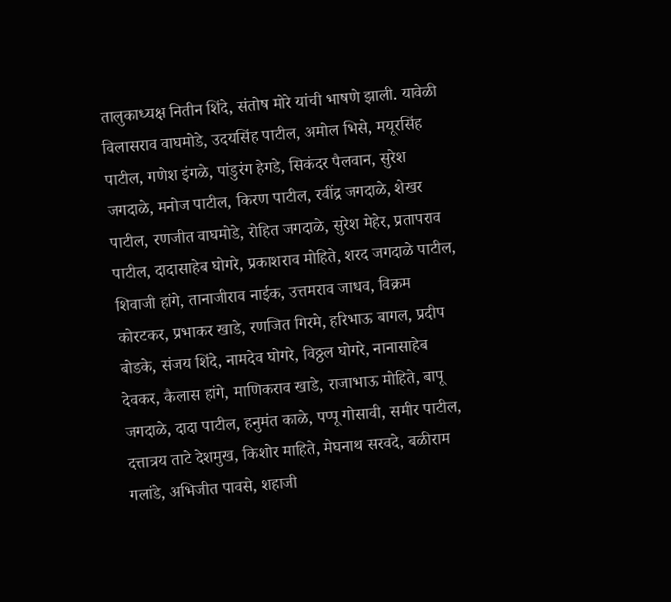तालुकाध्यक्ष नितीन शिंदे, संतोष मोरे यांची भाषणे झाली. यावेळी विलासराव वाघमोडे, उदयसिंह पाटील, अमोल भिसे, मयूरसिंह पाटील, गणेश इंगळे, पांडुरंग हेगडे, सिकंदर पैलवान, सुरेश जगदाळे, मनोज पाटील, किरण पाटील, रवींद्र जगदाळे, शेखर पाटील, रणजीत वाघमोडे, रोहित जगदाळे, सुरेश मेहेर, प्रतापराव पाटील, दादासाहेब घोगरे, प्रकाशराव मोहिते, शरद जगदाळे पाटील, शिवाजी हांगे, तानाजीराव नाईक, उत्तमराव जाधव, विक्रम कोरटकर, प्रभाकर खाडे, रणजित गिरमे, हरिभाऊ बागल, प्रदीप बोडके, संजय शिंदे, नामदेव घोगरे, विठ्ठल घोगरे, नानासाहेब देवकर, कैलास हांगे, माणिकराव खाडे, राजाभाऊ मोहिते, बापू जगदाळे, दादा पाटील, हनुमंत काळे, पप्पू गोसावी, समीर पाटील, दत्तात्रय ताटे देशमुख, किशोर माहिते, मेघनाथ सरवदे, बळीराम गलांडे, अभिजीत पावसे, शहाजी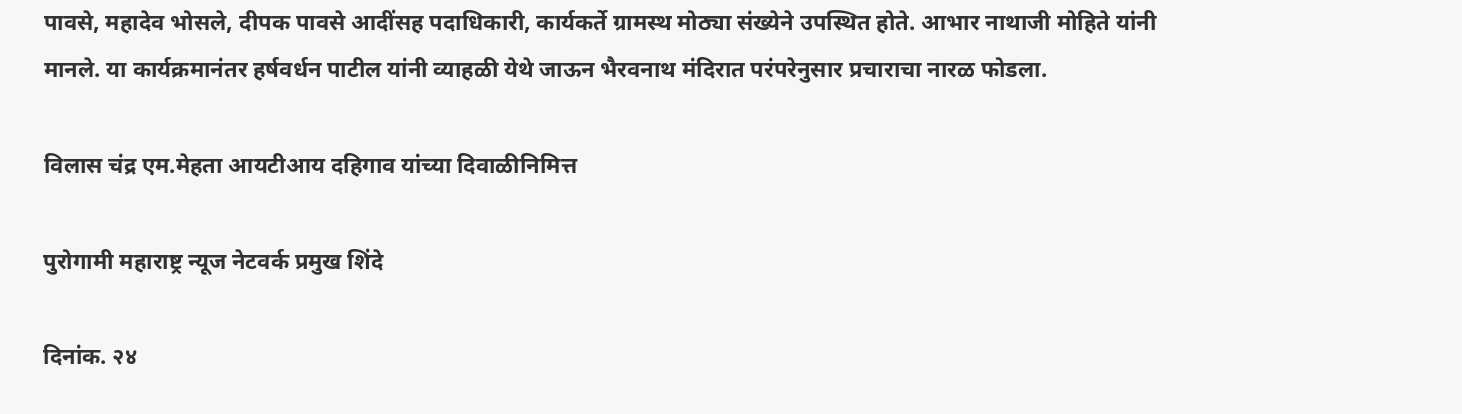पावसे, महादेव भोसले, दीपक पावसे आदींसह पदाधिकारी, कार्यकर्ते ग्रामस्थ मोठ्या संख्येने उपस्थित होते. आभार नाथाजी मोहिते यांनी मानले. या कार्यक्रमानंतर हर्षवर्धन पाटील यांनी व्याहळी येथे जाऊन भैरवनाथ मंदिरात परंपरेनुसार प्रचाराचा नारळ फोडला.

विलास चंद्र एम.मेहता आयटीआय दहिगाव यांच्या दिवाळीनिमित्त

पुरोगामी महाराष्ट्र न्यूज नेटवर्क प्रमुख शिंदे

दिनांक. २४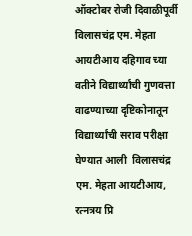ऑक्टोबर रोजी दिवाळीपूर्वी  विलासचंद्र एम. मेहता आयटीआय दहिगाव च्या वतीने विद्यार्थ्यांची गुणवत्ता वाढण्याच्या दृष्टिकोनातून विद्यार्थ्यांची सराव परीक्षा घेण्यात आली  विलासचंद्र एम. मेहता आयटीआय, रत्नत्रय प्रि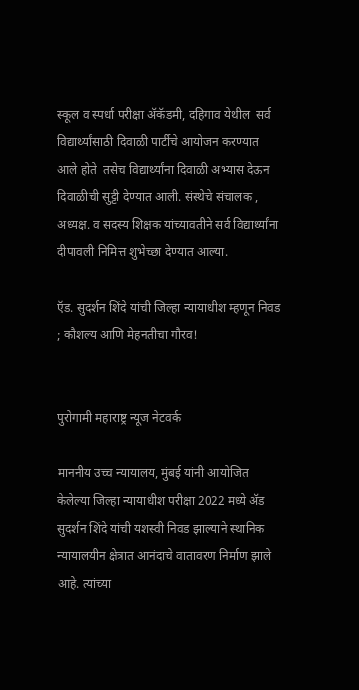स्कूल व स्पर्धा परीक्षा ॲकॅडमी, दहिगाव येथील  सर्व  विद्यार्थ्यांसाठी दिवाळी पार्टीचे आयोजन करण्यात आले होते  तसेच विद्यार्थ्यांना दिवाळी अभ्यास देऊन दिवाळीची सुट्टी देण्यात आली. संस्थेचे संचालक , अध्यक्ष. व सदस्य शिक्षक यांच्यावतीने सर्व विद्यार्थ्यांना दीपावली निमित्त शुभेच्छा देण्यात आल्या.

ऍड. सुदर्शन शिंदे यांची जिल्हा न्यायाधीश म्हणून निवड ; कौशल्य आणि मेहनतीचा गौरव!


पुरोगामी महाराष्ट्र न्यूज नेटवर्क

माननीय उच्च न्यायालय, मुंबई यांनी आयोजित केलेल्या जिल्हा न्यायाधीश परीक्षा 2022 मध्ये ॲड सुदर्शन शिंदे यांची यशस्वी निवड झाल्याने स्थानिक न्यायालयीन क्षेत्रात आनंदाचे वातावरण निर्माण झाले आहे. त्यांच्या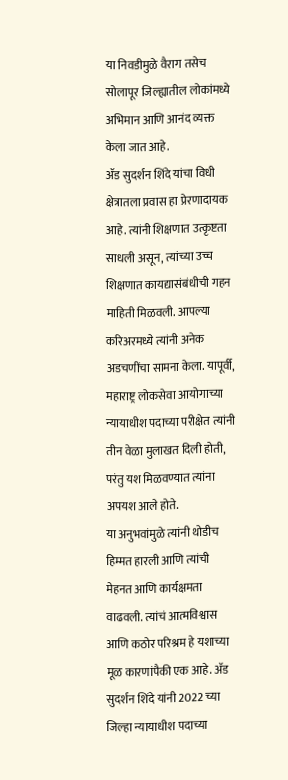या निवडीमुळे वैराग तसेच सोलापूर जिल्ह्यातील लोकांमध्ये अभिमान आणि आनंद व्यक्त केला जात आहे.
ॲड सुदर्शन शिंदे यांचा विधी क्षेत्रातला प्रवास हा प्रेरणादायक आहे. त्यांनी शिक्षणात उत्कृष्टता साधली असून, त्यांच्या उच्च शिक्षणात कायद्यासंबंधीची गहन माहिती मिळवली. आपल्या करिअरमध्ये त्यांनी अनेक अडचणींचा सामना केला. यापूर्वी, महाराष्ट्र लोकसेवा आयोगाच्या न्यायाधीश पदाच्या परीक्षेत त्यांनी तीन वेळा मुलाखत दिली होती, परंतु यश मिळवण्यात त्यांना अपयश आले होते.
या अनुभवांमुळे त्यांनी थोडीच हिम्मत हारली आणि त्यांची मेहनत आणि कार्यक्षमता वाढवली. त्यांचं आत्मविश्वास आणि कठोर परिश्रम हे यशाच्या मूळ कारणांपैकी एक आहे. ॲड सुदर्शन शिंदे यांनी 2022 च्या जिल्हा न्यायाधीश पदाच्या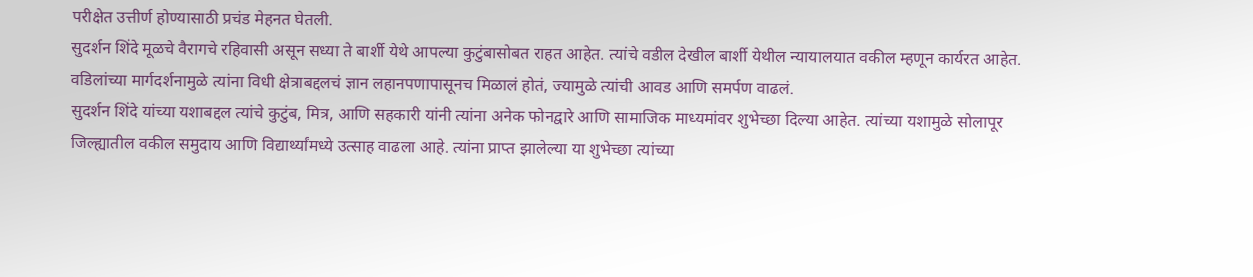परीक्षेत उत्तीर्ण होण्यासाठी प्रचंड मेहनत घेतली.
सुदर्शन शिंदे मूळचे वैरागचे रहिवासी असून सध्या ते बार्शी येथे आपल्या कुटुंबासोबत राहत आहेत. त्यांचे वडील देखील बार्शी येथील न्यायालयात वकील म्हणून कार्यरत आहेत. वडिलांच्या मार्गदर्शनामुळे त्यांना विधी क्षेत्राबद्दलचं ज्ञान लहानपणापासूनच मिळालं होतं, ज्यामुळे त्यांची आवड आणि समर्पण वाढलं.
सुदर्शन शिंदे यांच्या यशाबद्दल त्यांचे कुटुंब, मित्र, आणि सहकारी यांनी त्यांना अनेक फोनद्वारे आणि सामाजिक माध्यमांवर शुभेच्छा दिल्या आहेत. त्यांच्या यशामुळे सोलापूर जिल्ह्यातील वकील समुदाय आणि विद्यार्थ्यांमध्ये उत्साह वाढला आहे. त्यांना प्राप्त झालेल्या या शुभेच्छा त्यांच्या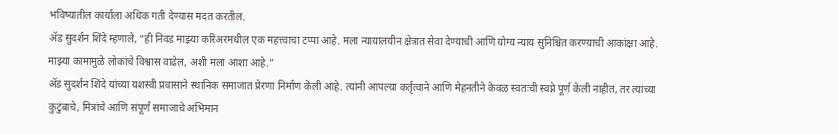भविष्यातील कार्याला अधिक गती देण्यास मदत करतील.
ॲड सुदर्शन शिंदे म्हणाले, “ही निवड माझ्या करिअरमधील एक महत्त्वाचा टप्पा आहे. मला न्यायालयीन क्षेत्रात सेवा देण्याची आणि योग्य न्याय सुनिश्चित करण्याची आकांक्षा आहे. माझ्या कामामुळे लोकांचे विश्वास वाढेल, अशी मला आशा आहे.”
ॲड सुदर्शन शिंदे यांच्या यशस्वी प्रवासाने स्थानिक समाजात प्रेरणा निर्माण केली आहे. त्यांनी आपल्या कर्तृत्वाने आणि मेहनतीने केवळ स्वतःची स्वप्ने पूर्ण केली नाहीत, तर त्यांच्या कुटुंबाचे, मित्रांचे आणि संपूर्ण समाजाचे अभिमान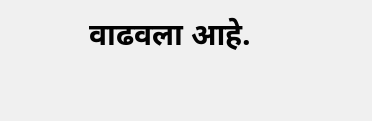वाढवला आहे.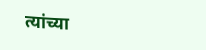त्यांच्या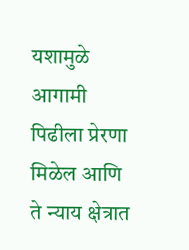यशामुळे आगामी पिढीला प्रेरणा मिळेल आणि ते न्याय क्षेत्रात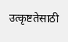उत्कृष्टतेसाठी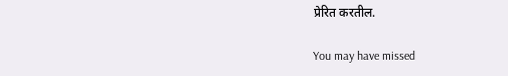प्रेरित करतील.

You may have missed